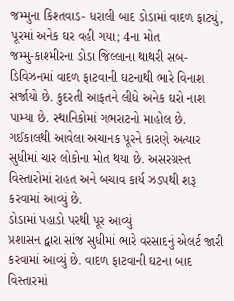જમ્મુના કિશ્તવાડ- ધરાલી બાદ ડોડામાં વાદળ ફાટ્યું, પૂરમાં અનેક ઘર વહી ગયા; 4ના મોત
જમ્મુ-કાશ્મીરના ડોડા જિલ્લાના થાથરી સબ-ડિવિઝનમાં વાદળ ફાટવાની ઘટનાથી ભારે વિનાશ સર્જાયો છે. કુદરતી આફતને લીધે અનેક ઘરો નાશ પામ્યા છે. સ્થાનિકોમાં ગભરાટનો માહોલ છે. ગઈકાલથી આવેલા અચાનક પૂરને કારણે અત્યાર સુધીમાં ચાર લોકોના મોત થયા છે. અસરગ્રસ્ત વિસ્તારોમાં રાહત અને બચાવ કાર્ય ઝડપથી શરૂ કરવામાં આવ્યું છે.
ડોડામાં પહાડો પરથી પૂર આવ્યું
પ્રશાસન દ્વારા સાંજ સુધીમાં ભારે વરસાદનું એલર્ટ જારી કરવામાં આવ્યું છે. વાદળ ફાટવાની ઘટના બાદ વિસ્તારમાં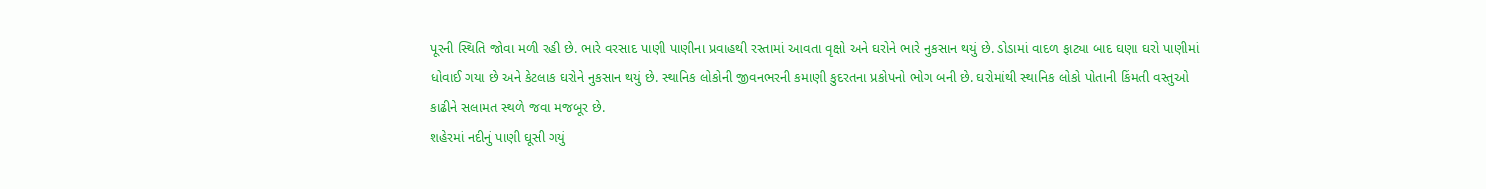પૂરની સ્થિતિ જોવા મળી રહી છે. ભારે વરસાદ પાણી પાણીના પ્રવાહથી રસ્તામાં આવતા વૃક્ષો અને ઘરોને ભારે નુકસાન થયું છે. ડોડામાં વાદળ ફાટ્યા બાદ ઘણા ઘરો પાણીમાં ધોવાઈ ગયા છે અને કેટલાક ઘરોને નુકસાન થયું છે. સ્થાનિક લોકોની જીવનભરની કમાણી કુદરતના પ્રકોપનો ભોગ બની છે. ઘરોમાંથી સ્થાનિક લોકો પોતાની કિંમતી વસ્તુઓ કાઢીને સલામત સ્થળે જવા મજબૂર છે.
શહેરમાં નદીનું પાણી ઘૂસી ગયું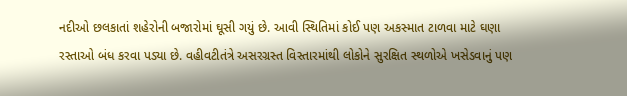નદીઓ છલકાતાં શહેરોની બજારોમાં ઘૂસી ગયું છે. આવી સ્થિતિમાં કોઈ પણ અકસ્માત ટાળવા માટે ઘણા રસ્તાઓ બંધ કરવા પડ્યા છે. વહીવટીતંત્રે અસરગ્રસ્ત વિસ્તારમાંથી લોકોને સુરક્ષિત સ્થળોએ ખસેડવાનું પણ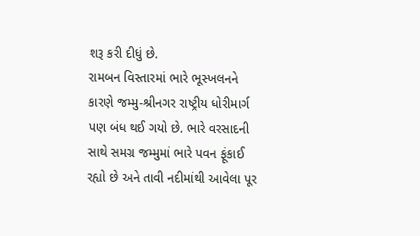શરૂ કરી દીધું છે.
રામબન વિસ્તારમાં ભારે ભૂસ્ખલનને કારણે જમ્મુ-શ્રીનગર રાષ્ટ્રીય ધોરીમાર્ગ પણ બંધ થઈ ગયો છે. ભારે વરસાદની સાથે સમગ્ર જમ્મુમાં ભારે પવન ફૂંકાઈ રહ્યો છે અને તાવી નદીમાંથી આવેલા પૂર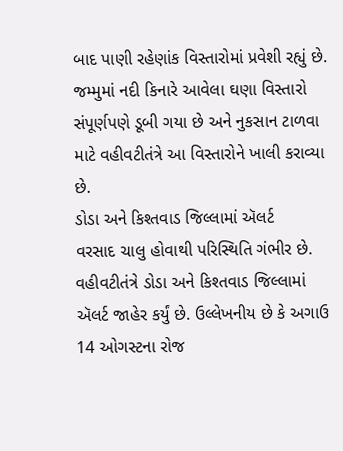બાદ પાણી રહેણાંક વિસ્તારોમાં પ્રવેશી રહ્યું છે. જમ્મુમાં નદી કિનારે આવેલા ઘણા વિસ્તારો સંપૂર્ણપણે ડૂબી ગયા છે અને નુકસાન ટાળવા માટે વહીવટીતંત્રે આ વિસ્તારોને ખાલી કરાવ્યા છે.
ડોડા અને કિશ્તવાડ જિલ્લામાં ઍલર્ટ
વરસાદ ચાલુ હોવાથી પરિસ્થિતિ ગંભીર છે. વહીવટીતંત્રે ડોડા અને કિશ્તવાડ જિલ્લામાં ઍલર્ટ જાહેર કર્યું છે. ઉલ્લેખનીય છે કે અગાઉ 14 ઓગસ્ટના રોજ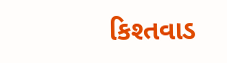કિશ્તવાડ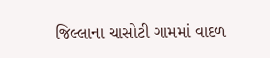જિલ્લાના ચાસોટી ગામમાં વાદળ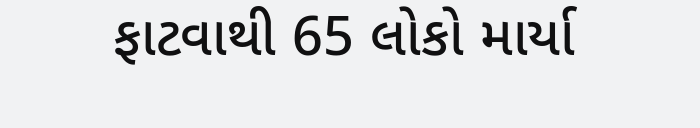ફાટવાથી 65 લોકો માર્યા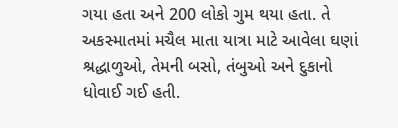ગયા હતા અને 200 લોકો ગુમ થયા હતા. તે અકસ્માતમાં મચૈલ માતા યાત્રા માટે આવેલા ઘણાં શ્રદ્ધાળુઓ, તેમની બસો, તંબુઓ અને દુકાનો ધોવાઈ ગઈ હતી.